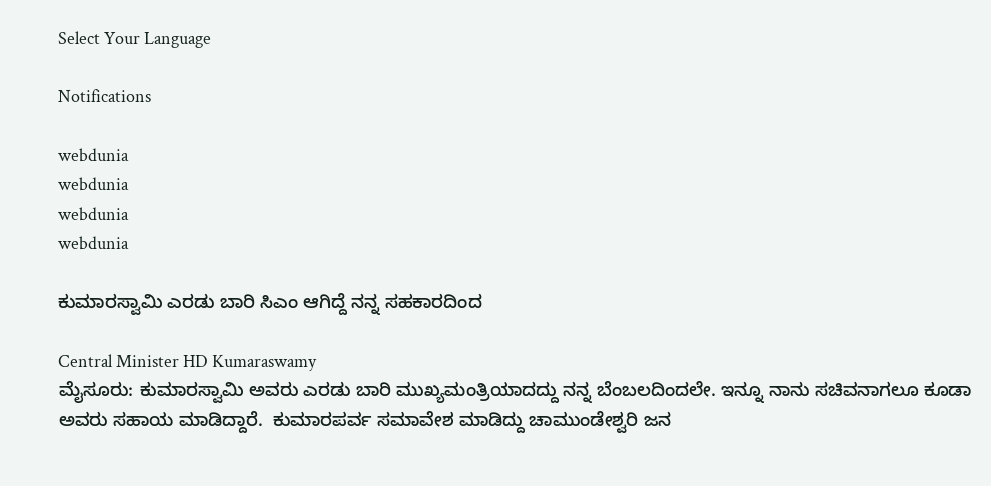Select Your Language

Notifications

webdunia
webdunia
webdunia
webdunia

ಕುಮಾರಸ್ವಾಮಿ ಎರಡು ಬಾರಿ ಸಿಎಂ ಆಗಿದ್ದೆ ನನ್ನ ಸಹಕಾರದಿಂದ

Central Minister HD Kumaraswamy
ಮೈಸೂರು: ಕುಮಾರಸ್ವಾಮಿ ಅವರು ಎರಡು ಬಾರಿ ಮುಖ್ಯಮಂತ್ರಿಯಾದದ್ದು ನನ್ನ ಬೆಂಬಲದಿಂದಲೇ. ಇನ್ನೂ ನಾನು ಸಚಿವನಾಗಲೂ ಕೂಡಾ ಅವರು ಸಹಾಯ ಮಾಡಿದ್ದಾರೆ.  ಕುಮಾರಪರ್ವ ಸಮಾವೇಶ ಮಾಡಿದ್ದು ಚಾಮುಂಡೇಶ್ವರಿ ಜನ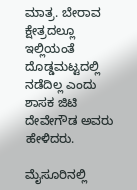ಮಾತ್ರ. ಬೇರಾವ ಕ್ಷೇತ್ರದಲ್ಲೂ ಇಲ್ಲಿಯಂತೆ ದೊಡ್ಡಮಟ್ಟದಲ್ಲಿ ನಡೆದಿಲ್ಲ ಎಂದು ಶಾಸಕ ಜಿಟಿ ದೇವೇಗೌಡ ಅವರು ಹೇಳಿದರು.

ಮೈಸೂರಿನಲ್ಲಿ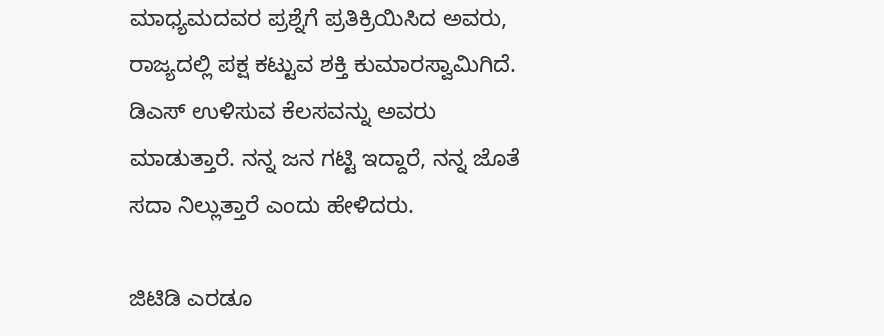ಮಾಧ್ಯಮದವರ ಪ್ರಶ್ನೆಗೆ ಪ್ರತಿಕ್ರಿಯಿಸಿದ ಅವರು, ರಾಜ್ಯದಲ್ಲಿ ಪಕ್ಷ ಕಟ್ಟುವ ಶಕ್ತಿ ಕುಮಾರಸ್ವಾಮಿಗಿದೆ. ಡಿಎಸ್‌ ಉಳಿಸುವ ಕೆಲಸವನ್ನು ಅವರು ಮಾಡುತ್ತಾರೆ‌. ನನ್ನ ಜನ ಗಟ್ಟಿ ಇದ್ದಾರೆ, ನನ್ನ ಜೊತೆ ಸದಾ ನಿಲ್ಲುತ್ತಾರೆ ಎಂದು ಹೇಳಿದರು.

ಜಿಟಿಡಿ ಎರಡೂ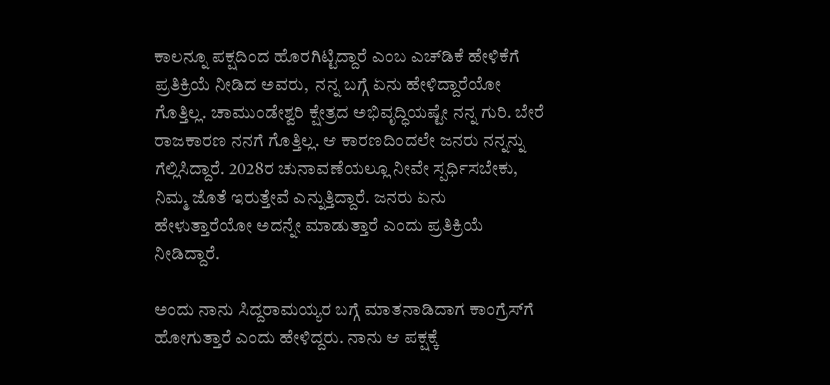ಕಾಲನ್ನೂ ಪಕ್ಷದಿಂದ ಹೊರಗಿಟ್ಟಿದ್ದಾರೆ ಎಂಬ ಎಚ್‌ಡಿಕೆ ಹೇಳಿಕೆಗೆ ಪ್ರತಿಕ್ರಿಯೆ ನೀಡಿದ ಅವರು,  ನನ್ನ ಬಗ್ಗೆ ಏನು ಹೇಳಿದ್ದಾರೆಯೋ ಗೊತ್ತಿಲ್ಲ. ಚಾಮುಂಡೇಶ್ವರಿ ಕ್ಷೇತ್ರದ ಅಭಿವೃದ್ಧಿಯಷ್ಟೇ ನನ್ನ ಗುರಿ. ಬೇರೆ ರಾಜಕಾರಣ ನನಗೆ ಗೊತ್ತಿಲ್ಲ. ಆ ಕಾರಣದಿಂದಲೇ ಜನರು ನನ್ನನ್ನು ಗೆಲ್ಲಿಸಿದ್ದಾರೆ. 2028ರ ಚುನಾವಣೆಯಲ್ಲೂ ನೀವೇ ಸ್ಪರ್ಧಿಸಬೇಕು, ನಿಮ್ಮ ಜೊತೆ ಇರುತ್ತೇವೆ ಎನ್ನುತ್ತಿದ್ದಾರೆ. ಜನರು ಏನು ಹೇಳುತ್ತಾರೆಯೋ ಅದನ್ನೇ ಮಾಡುತ್ತಾರೆ ಎಂದು ಪ್ರತಿಕ್ರಿಯೆ ನೀಡಿದ್ದಾರೆ.

ಅಂದು ನಾನು ಸಿದ್ದರಾಮಯ್ಯರ ಬಗ್ಗೆ ಮಾತನಾಡಿದಾಗ ಕಾಂಗ್ರೆಸ್‌ಗೆ ಹೋಗುತ್ತಾರೆ ಎಂದು ಹೇಳಿದ್ದರು. ನಾನು ಆ ಪಕ್ಷಕ್ಕೆ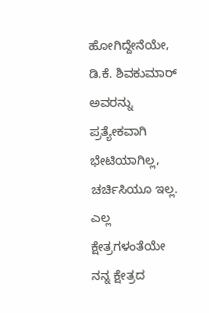ಹೋಗಿದ್ದೇನೆಯೇ, ಡಿ.ಕೆ. ಶಿವಕುಮಾರ್‌ ಅವರನ್ನು ಪ್ರತ್ಯೇಕವಾಗಿ ಭೇಟಿಯಾಗಿಲ್ಲ, ಚರ್ಚಿಸಿಯೂ ಇಲ್ಲ. ಎಲ್ಲ ಕ್ಷೇತ್ರಗಳಂತೆಯೇ ನನ್ನ ಕ್ಷೇತ್ರದ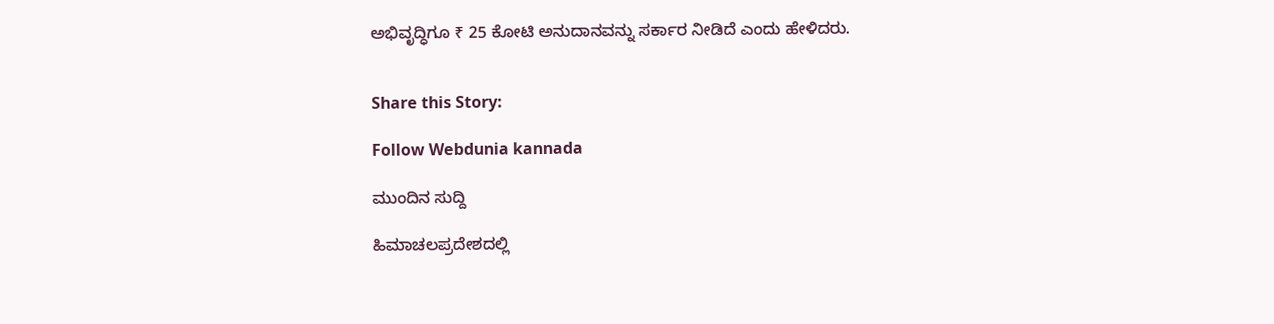ಅಭಿವೃದ್ಧಿಗೂ ₹ 25 ಕೋಟಿ ಅನುದಾನವನ್ನು ಸರ್ಕಾರ ನೀಡಿದೆ ಎಂದು ಹೇಳಿದರು.


Share this Story:

Follow Webdunia kannada

ಮುಂದಿನ ಸುದ್ದಿ

ಹಿಮಾಚಲಪ್ರದೇಶದಲ್ಲಿ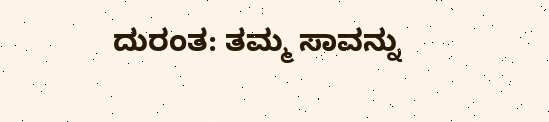ದುರಂತ: ತಮ್ಮ ಸಾವನ್ನು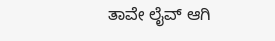ತಾವೇ ಲೈವ್ ಆಗಿ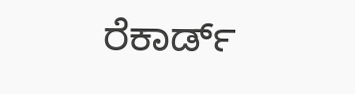ರೆಕಾರ್ಡ್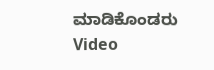ಮಾಡಿಕೊಂಡರು Video